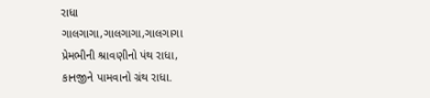રાધા
ગાલગાગા,ગાલગાગા,ગાલગાગા
પ્રેમભીની શ્રાવણીનો પંથ રાધા,
કાનજીને પામવાનો ગ્રંથ રાધા.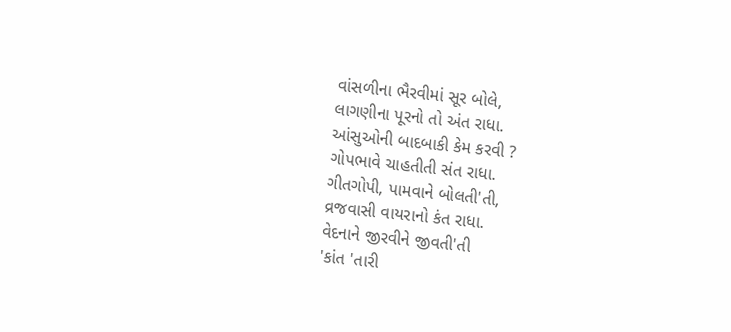વાંસળીના ભૈરવીમાં સૂર બોલે,
લાગણીના પૂરનો તો અંત રાધા.
આંસુઓની બાદબાકી કેમ કરવી ?
ગોપભાવે ચાહતીતી સંત રાધા.
ગીતગોપી, પામવાને બોલતી'તી,
વ્રજવાસી વાયરાનો કંત રાધા.
વેદનાને જીરવીને જીવતી'તી
'કાંત 'તારી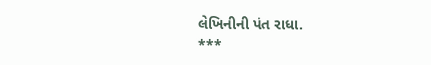લેખિનીની પંત રાધા.
***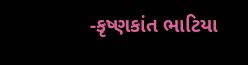-કૃષ્ણકાંત ભાટિયા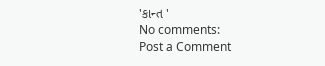'કાન્ત '
No comments:
Post a Comment